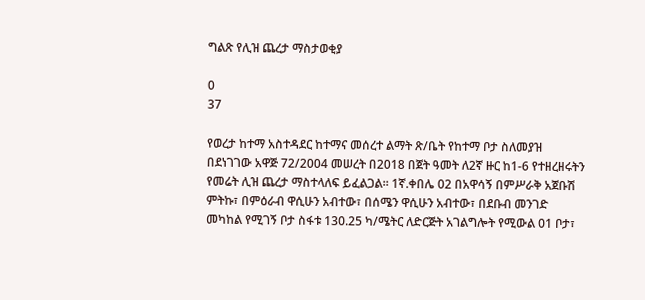ግልጽ የሊዝ ጨረታ ማስታወቂያ

0
37

የወረታ ከተማ አስተዳደር ከተማና መሰረተ ልማት ጽ/ቤት የከተማ ቦታ ስለመያዝ በደነገገው አዋጅ 72/2004 መሠረት በ2018 በጀት ዓመት ለ2ኛ ዙር ከ1-6 የተዘረዘሩትን የመሬት ሊዝ ጨረታ ማስተላለፍ ይፈልጋል፡፡ 1ኛ.ቀበሌ 02 በአዋሳኝ በምሥራቅ አጀቡሽ ምትኩ፣ በምዕራብ ዋሲሁን አብተው፣ በሰሜን ዋሲሁን አብተው፣ በደቡብ መንገድ መካከል የሚገኝ ቦታ ስፋቱ 130.25 ካ/ሜትር ለድርጅት አገልግሎት የሚውል 01 ቦታ፣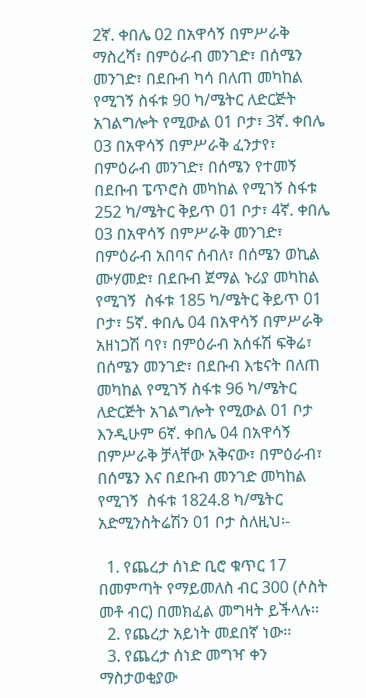2ኛ. ቀበሌ 02 በአዋሳኝ በምሥራቅ ማስረሻ፣ በምዕራብ መንገድ፣ በሰሜን መንገድ፣ በደቡብ ካሳ በለጠ መካከል የሚገኝ ስፋቱ 90 ካ/ሜትር ለድርጅት አገልግሎት የሚውል 01 ቦታ፣ 3ኛ. ቀበሌ 03 በአዋሳኝ በምሥራቅ ፈንታየ፣ በምዕራብ መንገድ፣ በሰሜን የተመኝ በደቡብ ፔጥሮስ መካከል የሚገኝ ስፋቱ 252 ካ/ሜትር ቅይጥ 01 ቦታ፣ 4ኛ. ቀበሌ 03 በአዋሳኝ በምሥራቅ መንገድ፣ በምዕራብ አበባና ሰብለ፣ በሰሜን ወኪል ሙሃመድ፣ በደቡብ ጀማል ኑሪያ መካከል የሚገኝ  ስፋቱ 185 ካ/ሜትር ቅይጥ 01 ቦታ፣ 5ኛ. ቀበሌ 04 በአዋሳኝ በምሥራቅ አዘነጋሽ ባየ፣ በምዕራብ አሰፋሽ ፍቅሬ፣ በሰሜን መንገድ፣ በደቡብ እቴናት በለጠ መካከል የሚገኝ ስፋቱ 96 ካ/ሜትር ለድርጅት አገልግሎት የሚውል 01 ቦታ እንዲሁም 6ኛ. ቀበሌ 04 በአዋሳኝ በምሥራቅ ቻላቸው አቅናው፣ በምዕራብ፣ በሰሜን እና በደቡብ መንገድ መካከል የሚገኝ  ስፋቱ 1824.8 ካ/ሜትር አድሚንስትሬሽን 01 ቦታ ስለዚህ፡-

  1. የጨረታ ሰነድ ቢሮ ቁጥር 17 በመምጣት የማይመለስ ብር 300 (ሶስት መቶ ብር) በመክፈል መግዛት ይችላሉ፡፡
  2. የጨረታ አይነት መደበኛ ነው፡፡
  3. የጨረታ ሰነድ መግዣ ቀን ማስታወቂያው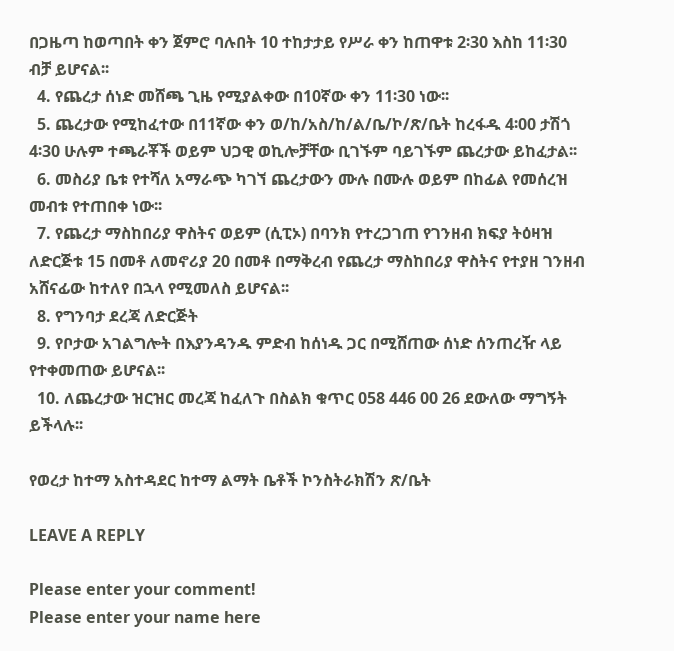በጋዜጣ ከወጣበት ቀን ጀምሮ ባሉበት 10 ተከታታይ የሥራ ቀን ከጠዋቱ 2፡30 እስከ 11፡30 ብቻ ይሆናል፡፡
  4. የጨረታ ሰነድ መሸጫ ጊዜ የሚያልቀው በ10ኛው ቀን 11፡30 ነው፡፡
  5. ጨረታው የሚከፈተው በ11ኛው ቀን ወ/ከ/አስ/ከ/ል/ቤ/ኮ/ጽ/ቤት ከረፋዱ 4፡00 ታሽጎ 4፡30 ሁሉም ተጫራቾች ወይም ህጋዊ ወኪሎቻቸው ቢገኙም ባይገኙም ጨረታው ይከፈታል፡፡
  6. መስሪያ ቤቱ የተሻለ አማራጭ ካገኘ ጨረታውን ሙሉ በሙሉ ወይም በከፊል የመሰረዝ መብቱ የተጠበቀ ነው፡፡
  7. የጨረታ ማስከበሪያ ዋስትና ወይም (ሲፒኦ) በባንክ የተረጋገጠ የገንዘብ ክፍያ ትዕዛዝ ለድርጅቱ 15 በመቶ ለመኖሪያ 20 በመቶ በማቅረብ የጨረታ ማስከበሪያ ዋስትና የተያዘ ገንዘብ አሸናፊው ከተለየ በኋላ የሚመለስ ይሆናል፡፡
  8. የግንባታ ደረጃ ለድርጅት
  9. የቦታው አገልግሎት በእያንዳንዱ ምድብ ከሰነዱ ጋር በሚሸጠው ሰነድ ሰንጠረዥ ላይ የተቀመጠው ይሆናል፡፡
  10. ለጨረታው ዝርዝር መረጃ ከፈለጉ በስልክ ቁጥር 058 446 00 26 ደውለው ማግኝት ይችላሉ፡፡

የወረታ ከተማ አስተዳደር ከተማ ልማት ቤቶች ኮንስትራክሽን ጽ/ቤት

LEAVE A REPLY

Please enter your comment!
Please enter your name here